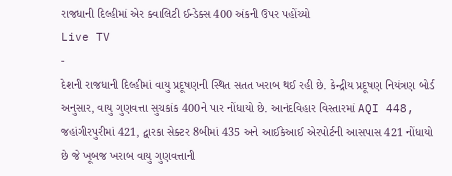રાજધાની દિલ્હીમાં એર ક્વાલિટી ઈન્ડેક્સ 400 અંકની ઉપર પહોંચ્યો
Live TV
-
દેશની રાજધાની દિલ્હીમાં વાયુ પ્રદૂષણની સ્થિત સતત ખરાબ થઈ રહી છે. કેન્દ્રીય પ્રદૂષણ નિયંત્રણ બોર્ડ અનુસાર, વાયુ ગુણવત્તા સુચકાંક 400ને પાર નોંધાયો છે. આનંદવિહાર વિસ્તારમાં AQI 448, જહાંગીરપુરીમાં 421, દ્વારકા સેક્ટર 8બીમાં 435 અને આઈકેઆઈ એરપોર્ટની આસપાસ 421 નોંધાયો છે જે ખૂબજ ખરાબ વાયુ ગુણવત્તાની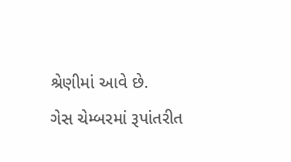શ્રેણીમાં આવે છે.
ગેસ ચેમ્બરમાં રૂપાંતરીત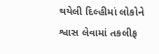થયેલી દિલ્હીમાં લોકોને શ્વાસ લેવામાં તકલીફ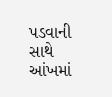પડવાની સાથે આંખમાં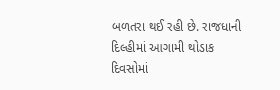બળતરા થઈ રહી છે. રાજધાની દિલ્હીમાં આગામી થોડાક દિવસોમાં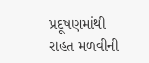પ્રદૂષણમાંથી રાહત મળવીની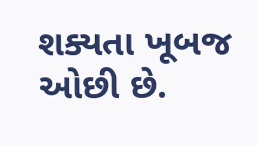શક્યતા ખૂબજ ઓછી છે.